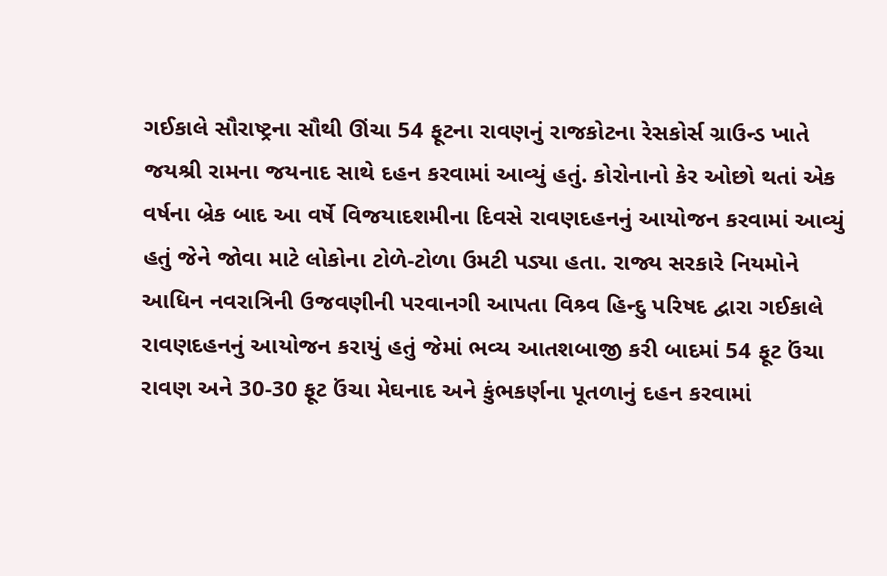ગઈકાલે સૌરાષ્ટ્રના સૌથી ઊંચા 54 ફૂટના રાવણનું રાજકોટના રેસકોર્સ ગ્રાઉન્ડ ખાતે જયશ્રી રામના જયનાદ સાથે દહન કરવામાં આવ્યું હતું. કોરોનાનો કેર ઓછો થતાં એક વર્ષના બ્રેક બાદ આ વર્ષે વિજયાદશમીના દિવસે રાવણદહનનું આયોજન કરવામાં આવ્યું હતું જેને જોવા માટે લોકોના ટોળે-ટોળા ઉમટી પડ્યા હતા. રાજ્ય સરકારે નિયમોને આધિન નવરાત્રિની ઉજવણીની પરવાનગી આપતા વિશ્ર્વ હિન્દુ પરિષદ દ્વારા ગઈકાલે રાવણદહનનું આયોજન કરાયું હતું જેમાં ભવ્ય આતશબાજી કરી બાદમાં 54 ફૂટ ઉંચા રાવણ અને 30-30 ફૂટ ઉંચા મેઘનાદ અને કુંભકર્ણના પૂતળાનું દહન કરવામાં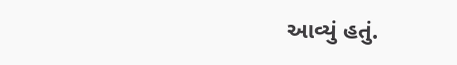આવ્યું હતું.